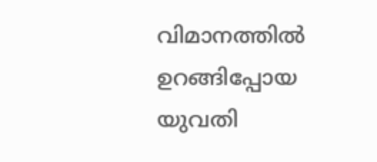വിമാനത്തിൽ ഉറങ്ങിപ്പോയ യുവതി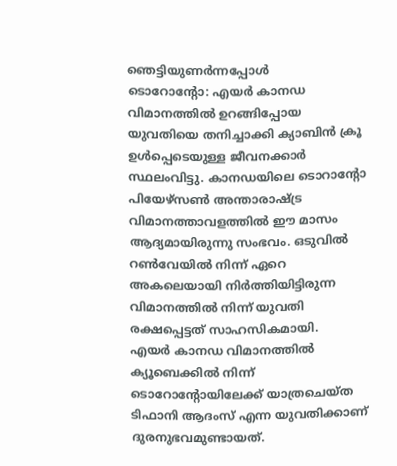ഞെട്ടിയുണർന്നപ്പോൾ
ടൊറോന്റോ: എയർ കാനഡ വിമാനത്തിൽ ഉറങ്ങിപ്പോയ യുവതിയെ തനിച്ചാക്കി ക്യാബിൻ ക്രൂ ഉൾപ്പെടെയുള്ള ജീവനക്കാർ സ്ഥലംവിട്ടു. കാനഡയിലെ ടൊറാന്റോ പിയേഴ്സൺ അന്താരാഷ്ട്ര വിമാനത്താവളത്തിൽ ഈ മാസം ആദ്യമായിരുന്നു സംഭവം. ഒടുവിൽ റൺവേയിൽ നിന്ന് ഏറെ അകലെയായി നിർത്തിയിട്ടിരുന്ന വിമാനത്തിൽ നിന്ന് യുവതി രക്ഷപ്പെട്ടത് സാഹസികമായി.
എയർ കാനഡ വിമാനത്തിൽ ക്യൂബെക്കിൽ നിന്ന് ടൊറോന്റോയിലേക്ക് യാത്രചെയ്ത ടിഫാനി ആദംസ് എന്ന യുവതിക്കാണ് ദുരനുഭവമുണ്ടായത്.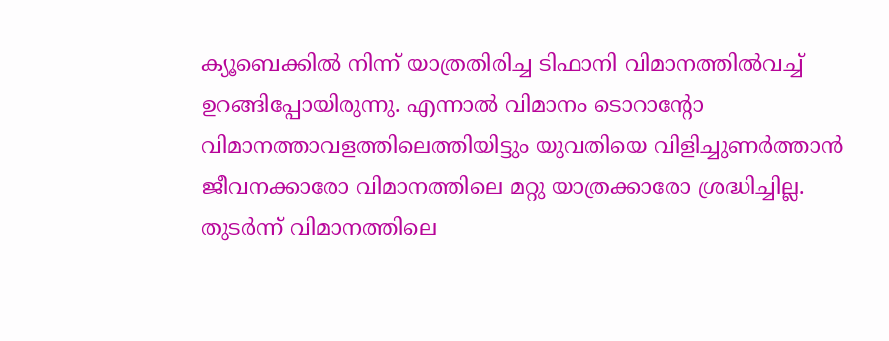ക്യൂബെക്കിൽ നിന്ന് യാത്രതിരിച്ച ടിഫാനി വിമാനത്തിൽവച്ച് ഉറങ്ങിപ്പോയിരുന്നു. എന്നാൽ വിമാനം ടൊറാന്റോ വിമാനത്താവളത്തിലെത്തിയിട്ടും യുവതിയെ വിളിച്ചുണർത്താൻ ജീവനക്കാരോ വിമാനത്തിലെ മറ്റു യാത്രക്കാരോ ശ്രദ്ധിച്ചില്ല. തുടർന്ന് വിമാനത്തിലെ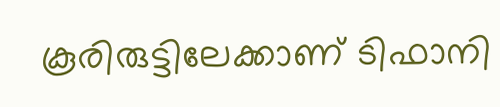കൂരിരുട്ടിലേക്കാണ് ടിഫാനി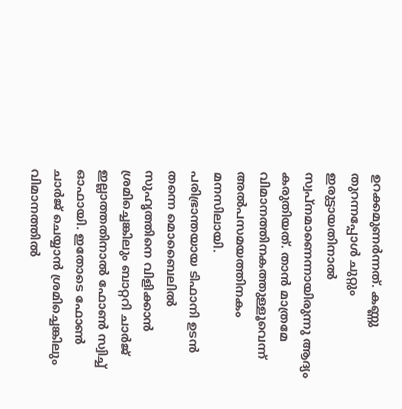ഉറക്കമുണർന്നത്. കണ്ണു തുറന്നപ്പോൾ ചുറ്റും ഇരുട്ടായതിനാൽ സ്വപ്നമാണെന്നായിരുന്നു ആദ്യം കരുതിയത്. താൻ മാത്രമേ വിമാനത്തിനകത്തുള്ളൂവെന്ന് അൽപസമയത്തിനകം മനസിലായി.
പരിഭ്രാന്തയായ ടിഫാനി ഉടൻ തന്നെ മൊബൈലിൽ സുഹൃത്തിനെ വിളിക്കാൻ ശ്രമിച്ചെങ്കിലും ബാറ്ററി ചാർജ് ഇല്ലാത്തതിനാൽ ഫോൺ സ്വിച്ച് ഓഫായി. ഇതോടെ ഫോൺ ചാർജ് ചെയ്യാൻ ശ്രമിച്ചെങ്കിലും വിമാനത്തിൽ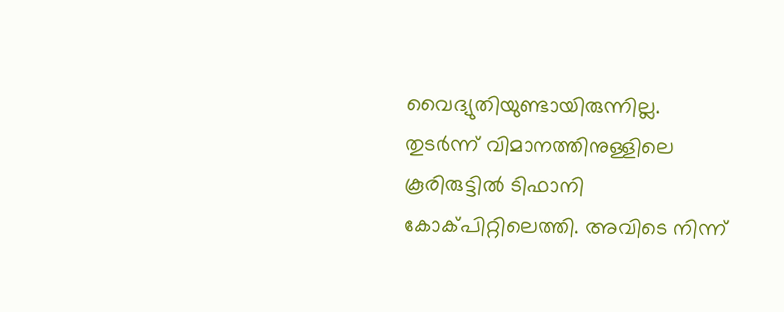വൈദ്യുതിയുണ്ടായിരുന്നില്ല.
തുടർന്ന് വിമാനത്തിനുള്ളിലെ കൂരിരുട്ടിൽ ടിഫാനി കോക്പിറ്റിലെത്തി. അവിടെ നിന്ന്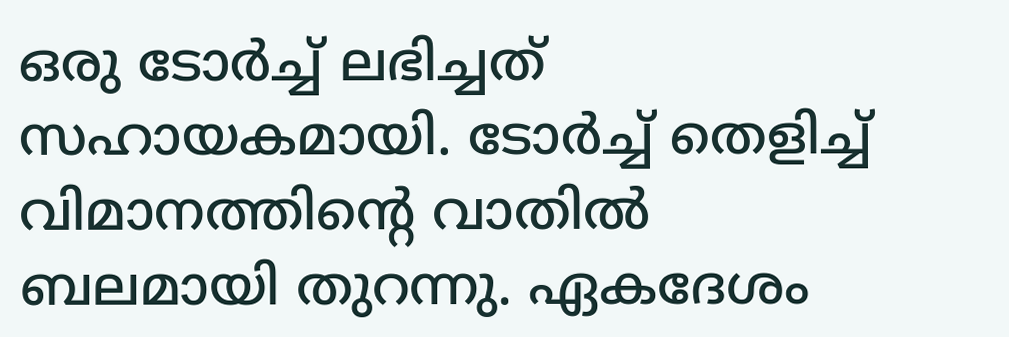ഒരു ടോർച്ച് ലഭിച്ചത് സഹായകമായി. ടോർച്ച് തെളിച്ച് വിമാനത്തിന്റെ വാതിൽ ബലമായി തുറന്നു. ഏകദേശം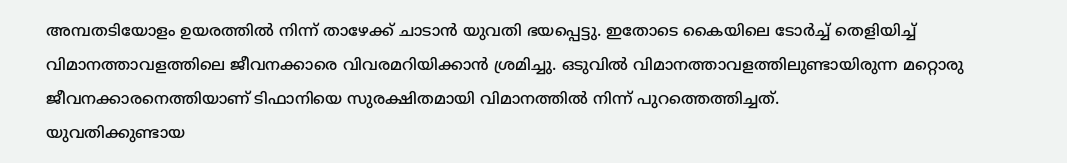അമ്പതടിയോളം ഉയരത്തിൽ നിന്ന് താഴേക്ക് ചാടാൻ യുവതി ഭയപ്പെട്ടു. ഇതോടെ കൈയിലെ ടോർച്ച് തെളിയിച്ച് വിമാനത്താവളത്തിലെ ജീവനക്കാരെ വിവരമറിയിക്കാൻ ശ്രമിച്ചു. ഒടുവിൽ വിമാനത്താവളത്തിലുണ്ടായിരുന്ന മറ്റൊരു ജീവനക്കാരനെത്തിയാണ് ടിഫാനിയെ സുരക്ഷിതമായി വിമാനത്തിൽ നിന്ന് പുറത്തെത്തിച്ചത്.
യുവതിക്കുണ്ടായ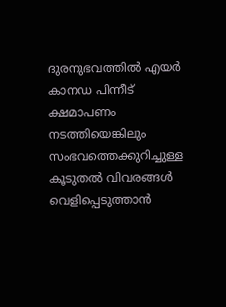ദുരനുഭവത്തിൽ എയർ കാനഡ പിന്നീട് ക്ഷമാപണം നടത്തിയെങ്കിലും സംഭവത്തെക്കുറിച്ചുള്ള കൂടുതൽ വിവരങ്ങൾ വെളിപ്പെടുത്താൻ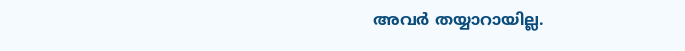അവർ തയ്യാറായില്ല.